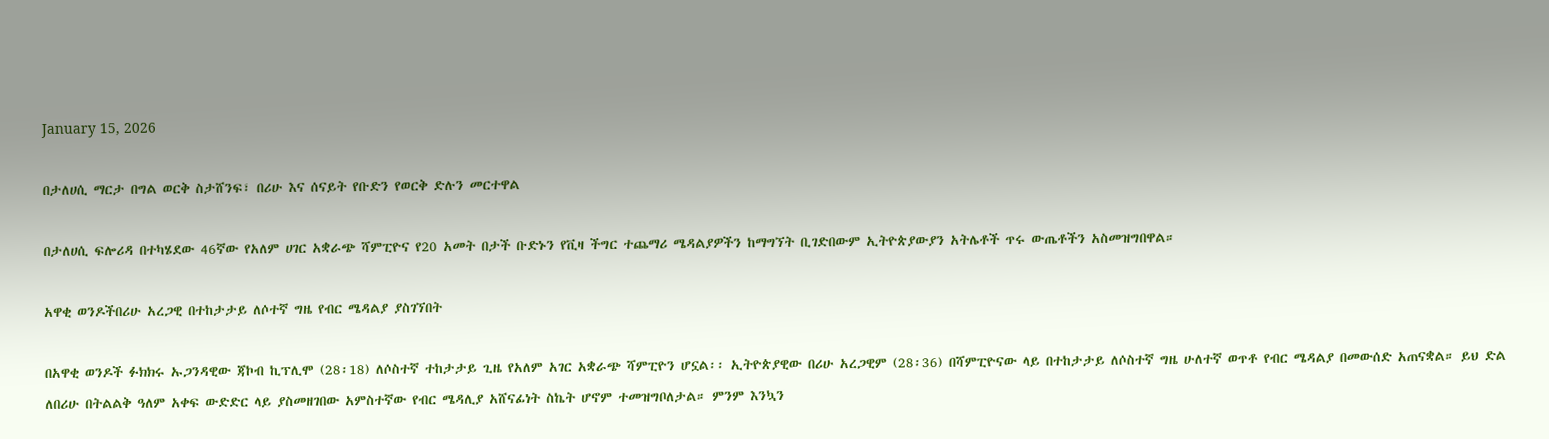January 15, 2026

በታለሀሲ ማርታ በግል ወርቅ ስታሸንፍ፣ በሪሁ እና ሰናይት የቡድን የወርቅ ድሉን መርተዋል

በታለሀሲ ፍሎሪዳ በተካሄደው 46ኛው የአለም ሀገር አቋራጭ ሻምፒዮና የ20 አመት በታች ቡድኑን የቪዛ ችግር ተጨማሪ ሜዳልያዎችን ከማግኘት ቢገድበውም ኢትዮጵያውያን አትሌቶች ጥሩ ውጤቶችን አስመዝግበዋል።

አዋቂ ወንዶችበሪሁ አረጋዊ በተከታታይ ለሶተኛ ግዜ የብር ሜዳልያ ያስገኘበት

በአዋቂ ወንዶች ፉክክሩ ኡጋንዳዊው ጃኮብ ኪፕሊሞ (28፡18) ለሶስተኛ ተከታታይ ጊዜ የአለም አገር አቋራጭ ሻምፒዮን ሆኗል፡፡ ኢትዮጵያዊው በሪሁ አረጋዊም (28፡36) በሻምፒዮናው ላይ በተከታታይ ለሶስተኛ ግዜ ሁለተኛ ወጥቶ የብር ሜዳልያ በመውሰድ አጠናቋል። ይህ ድል ለበሪሁ በትልልቅ ዓለም አቀፍ ውድድር ላይ ያስመዘገበው አምስተኛው የብር ሜዳሊያ አሸናፊነት ስኬት ሆኖም ተመዝግቦለታል። ምንም እንኳን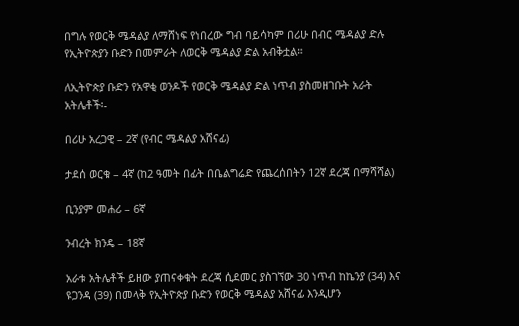በግሉ የወርቅ ሜዳልያ ለማሸነፍ የነበረው ግብ ባይሳካም በሪሁ በብር ሜዳልያ ድሉ የኢትዮጵያን ቡድን በመምራት ለወርቅ ሜዳልያ ድል አብቅቷል።

ለኢትዮጵያ ቡድን የአዋቂ ወንዶች የወርቅ ሜዳልያ ድል ነጥብ ያስመዘገቡት አራት አትሌቶች፡-

በሪሁ አረጋዊ – 2ኛ (የብር ሜዳልያ አሸናፊ)

ታደሰ ወርቁ – 4ኛ (ከ2 ዓመት በፊት በቤልግሬድ የጨረሰበትን 12ኛ ደረጃ በማሻሻል)

ቢንያም መሐሪ – 6ኛ

ንብረት ክንዴ – 18ኛ

አራቱ አትሌቶች ይዘው ያጠናቀቁት ደረጃ ሲደመር ያስገኘው 30 ነጥብ ከኬንያ (34) እና ዩጋንዳ (39) በመላቅ የኢትዮጵያ ቡድን የወርቅ ሜዳልያ አሸናፊ እንዲሆን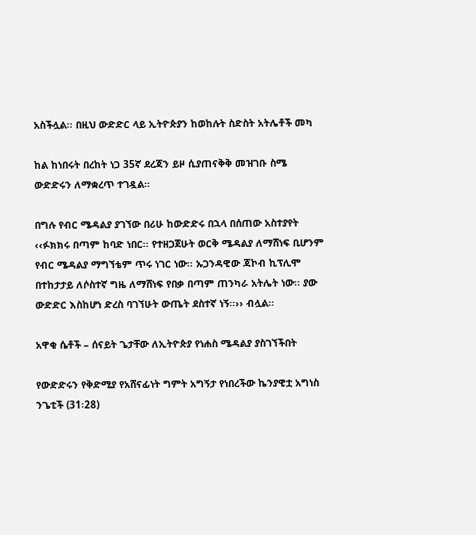አስችሏል፡፡ በዚህ ውድድር ላይ ኢትዮጵያን ከወከሉት ስድስት አትሌቶች መካ

ከል ከነበሩት በረከት ነጋ 35ኛ ደረጃን ይዞ ሲያጠናቅቅ መዝገቡ ስሜ ውድድሩን ለማቋረጥ ተገዷል።

በግሉ የብር ሜዳልያ ያገኘው በሪሁ ከውድድሩ በኋላ በሰጠው አስተያየት ‹‹ፉክክሩ በጣም ከባድ ነበር፡፡ የተዘጋጀሁት ወርቅ ሜዳልያ ለማሸነፍ ቢሆንም የብር ሜዳልያ ማግኘቴም ጥሩ ነገር ነው፡፡ ኡጋንዳዊው ጃኮብ ኪፕሊሞ በተከታታይ ለሶስተኛ ግዜ ለማሸነፍ የበቃ በጣም ጠንካራ አትሌት ነው፡፡ ያው ውድድር እስከሆነ ድረስ ባገኘሁት ውጤት ደስተኛ ነኝ፡፡›› ብሏል፡፡

አዋቂ ሴቶች – ሰናይት ጌታቸው ለኢትዮጵያ የነሐስ ሜዳልያ ያስገኘችበት

የውድድሩን የቅድሚያ የአሸናፊነት ግምት አግኝታ የነበረችው ኬንያዊቷ አግነስ ንጌቲች (31፡28)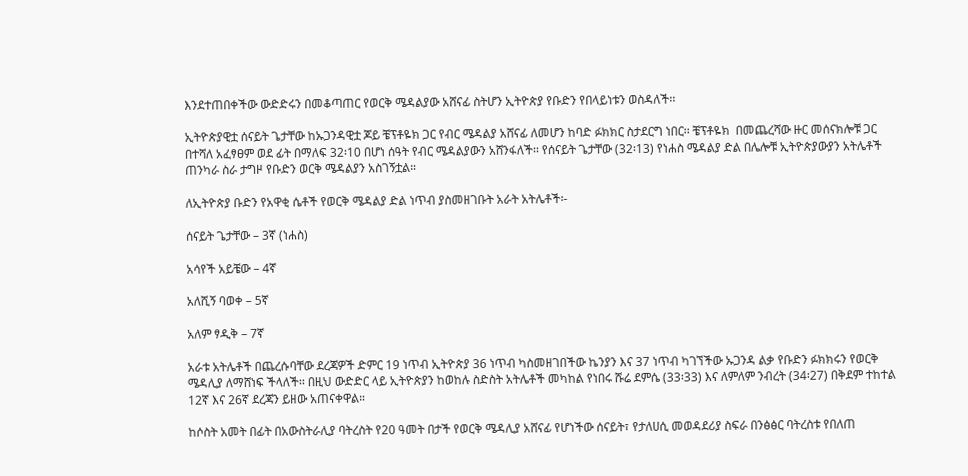እንደተጠበቀችው ውድድሩን በመቆጣጠር የወርቅ ሜዳልያው አሸናፊ ስትሆን ኢትዮጵያ የቡድን የበላይነቱን ወስዳለች፡፡

ኢትዮጵያዊቷ ሰናይት ጌታቸው ከኡጋንዳዊቷ ጆይ ቼፕቶዬክ ጋር የብር ሜዳልያ አሸናፊ ለመሆን ከባድ ፉክክር ስታደርግ ነበር፡፡ ቼፕቶዬክ  በመጨረሻው ዙር መሰናክሎቹ ጋር በተሻለ አፈፃፀም ወደ ፊት በማለፍ 32፡10 በሆነ ሰዓት የብር ሜዳልያውን አሸንፋለች፡፡ የሰናይት ጌታቸው (32፡13) የነሐስ ሜዳልያ ድል በሌሎቹ ኢትዮጵያውያን አትሌቶች ጠንካራ ስራ ታግዞ የቡድን ወርቅ ሜዳልያን አስገኝቷል።

ለኢትዮጵያ ቡድን የአዋቂ ሴቶች የወርቅ ሜዳልያ ድል ነጥብ ያስመዘገቡት አራት አትሌቶች፡-

ሰናይት ጌታቸው – 3ኛ (ነሐስ)

አሳየች አይቼው – 4ኛ

አለሺኝ ባወቀ – 5ኛ

አለም ፃዲቅ – 7ኛ

አራቱ አትሌቶች በጨረሱባቸው ደረጃዎች ድምር 19 ነጥብ ኢትዮጵያ 36 ነጥብ ካስመዘገበችው ኬንያን እና 37 ነጥብ ካገኘችው ኡጋንዳ ልቃ የቡድን ፉክክሩን የወርቅ ሜዳሊያ ለማሸነፍ ችላለች፡፡ በዚህ ውድድር ላይ ኢትዮጵያን ከወከሉ ስድስት አትሌቶች መካከል የነበሩ ሹሬ ደምሴ (33፡33) እና ለምለም ንብረት (34፡27) በቅደም ተከተል 12ኛ እና 26ኛ ደረጃን ይዘው አጠናቀዋል።

ከሶስት አመት በፊት በአውስትራሊያ ባትረስት የ20 ዓመት በታች የወርቅ ሜዳሊያ አሸናፊ የሆነችው ሰናይት፣ የታለሀሲ መወዳደሪያ ስፍራ በንፅፅር ባትረስቱ የበለጠ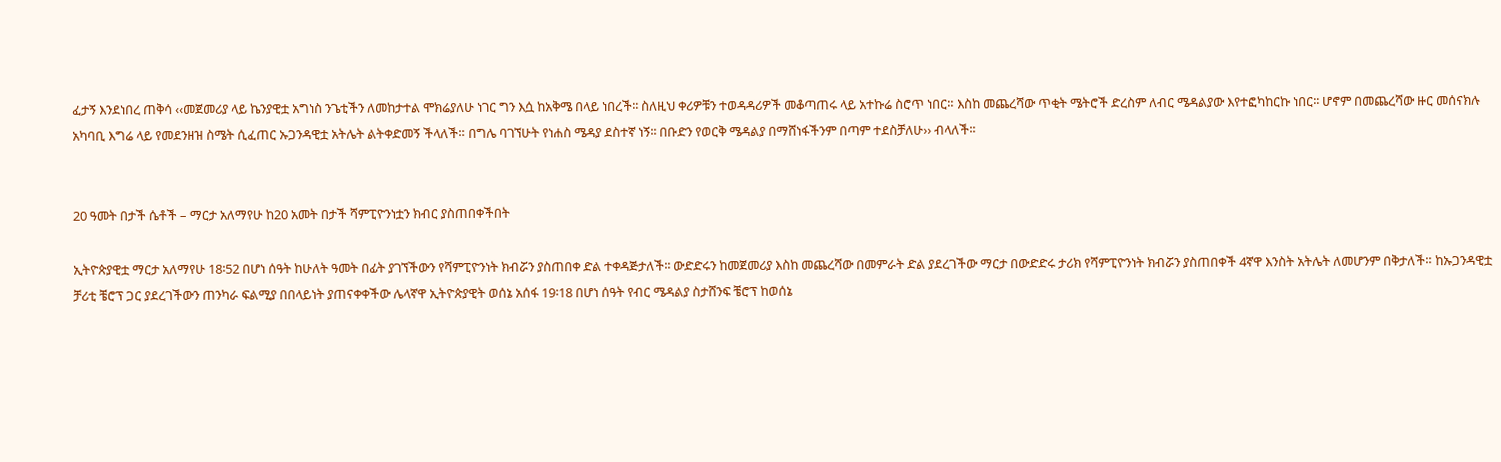ፈታኝ እንደነበረ ጠቅሳ ‹‹መጀመሪያ ላይ ኬንያዊቷ አግነስ ንጌቲችን ለመከታተል ሞክሬያለሁ ነገር ግን እሷ ከአቅሜ በላይ ነበረች፡፡ ስለዚህ ቀሪዎቹን ተወዳዳሪዎች መቆጣጠሩ ላይ አተኩሬ ስሮጥ ነበር። እስከ መጨረሻው ጥቂት ሜትሮች ድረስም ለብር ሜዳልያው እየተፎካከርኩ ነበር፡፡ ሆኖም በመጨረሻው ዙር መሰናክሉ አካባቢ እግሬ ላይ የመደንዘዝ ስሜት ሲፈጠር ኡጋንዳዊቷ አትሌት ልትቀድመኝ ችላለች። በግሌ ባገኘሁት የነሐስ ሜዳያ ደስተኛ ነኝ፡፡ በቡድን የወርቅ ሜዳልያ በማሸነፋችንም በጣም ተደስቻለሁ›› ብላለች፡፡


20 ዓመት በታች ሴቶች – ማርታ አለማየሁ ከ20 አመት በታች ሻምፒዮንነቷን ክብር ያስጠበቀችበት

ኢትዮጵያዊቷ ማርታ አለማየሁ 18፡52 በሆነ ሰዓት ከሁለት ዓመት በፊት ያገኘችውን የሻምፒዮንነት ክብሯን ያስጠበቀ ድል ተቀዳጅታለች፡፡ ውድድሩን ከመጀመሪያ እስከ መጨረሻው በመምራት ድል ያደረገችው ማርታ በውድድሩ ታሪክ የሻምፒዮንነት ክብሯን ያስጠበቀች 4ኛዋ እንስት አትሌት ለመሆንም በቅታለች። ከኡጋንዳዊቷ ቻሪቲ ቼሮፕ ጋር ያደረገችውን ጠንካራ ፍልሚያ በበላይነት ያጠናቀቀችው ሌላኛዋ ኢትዮጵያዊት ወሰኔ አሰፋ 19፡18 በሆነ ሰዓት የብር ሜዳልያ ስታሸንፍ ቼሮፕ ከወሰኔ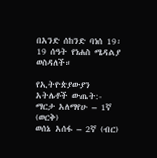በአንድ ሰከንድ ባነሰ 19፡19 ሰዓት የነሐስ ሜዳልያ ወስዳለች።

የኢትዮጵያውያን አትሌቶች ውጤት:-
ማርታ አለማየሁ – 1ኛ (ወርቅ)
ወሰኔ አሰፋ – 2ኛ (ብር)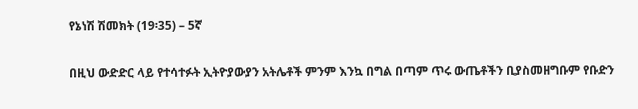የኔነሽ ሽመክት (19፡35) – 5ኛ

በዚህ ውድድር ላይ የተሳተፉት ኢትዮያውያን አትሌቶች ምንም እንኳ በግል በጣም ጥሩ ውጤቶችን ቢያስመዘግቡም የቡድን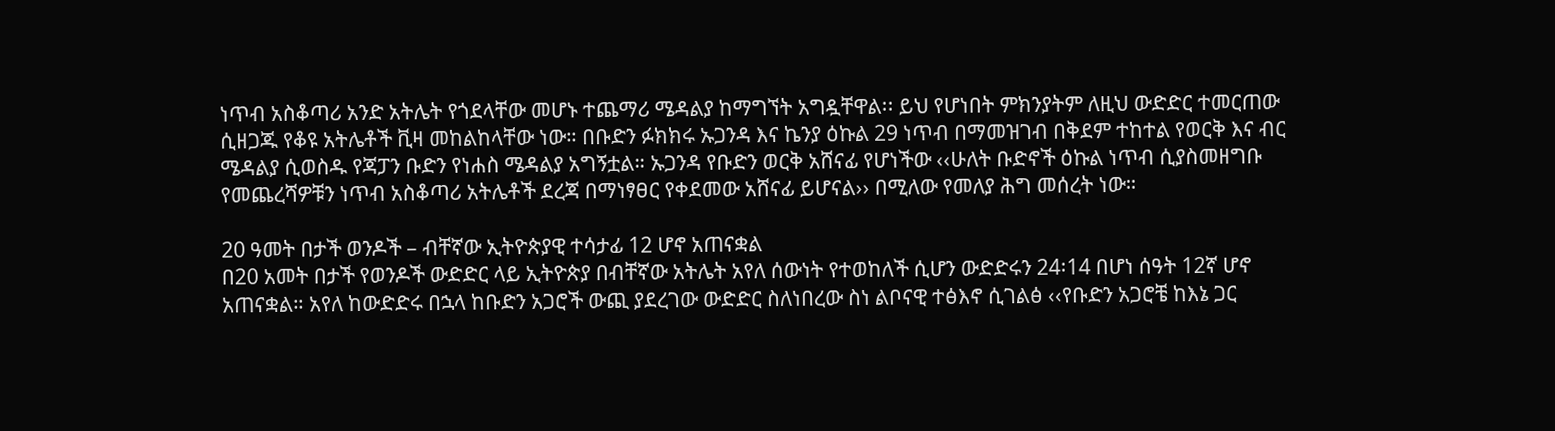ነጥብ አስቆጣሪ አንድ አትሌት የጎደላቸው መሆኑ ተጨማሪ ሜዳልያ ከማግኘት አግዷቸዋል፡፡ ይህ የሆነበት ምክንያትም ለዚህ ውድድር ተመርጠው ሲዘጋጁ የቆዩ አትሌቶች ቪዛ መከልከላቸው ነው። በቡድን ፉክክሩ ኡጋንዳ እና ኬንያ ዕኩል 29 ነጥብ በማመዝገብ በቅደም ተከተል የወርቅ እና ብር ሜዳልያ ሲወስዱ የጃፓን ቡድን የነሐስ ሜዳልያ አግኝቷል። ኡጋንዳ የቡድን ወርቅ አሸናፊ የሆነችው ‹‹ሁለት ቡድኖች ዕኩል ነጥብ ሲያስመዘግቡ የመጨረሻዎቹን ነጥብ አስቆጣሪ አትሌቶች ደረጃ በማነፃፀር የቀደመው አሸናፊ ይሆናል›› በሚለው የመለያ ሕግ መሰረት ነው።

20 ዓመት በታች ወንዶች – ብቸኛው ኢትዮጵያዊ ተሳታፊ 12 ሆኖ አጠናቋል
በ20 አመት በታች የወንዶች ውድድር ላይ ኢትዮጵያ በብቸኛው አትሌት አየለ ሰውነት የተወከለች ሲሆን ውድድሩን 24፡14 በሆነ ሰዓት 12ኛ ሆኖ አጠናቋል። አየለ ከውድድሩ በኋላ ከቡድን አጋሮች ውጪ ያደረገው ውድድር ስለነበረው ስነ ልቦናዊ ተፅእኖ ሲገልፅ ‹‹የቡድን አጋሮቼ ከእኔ ጋር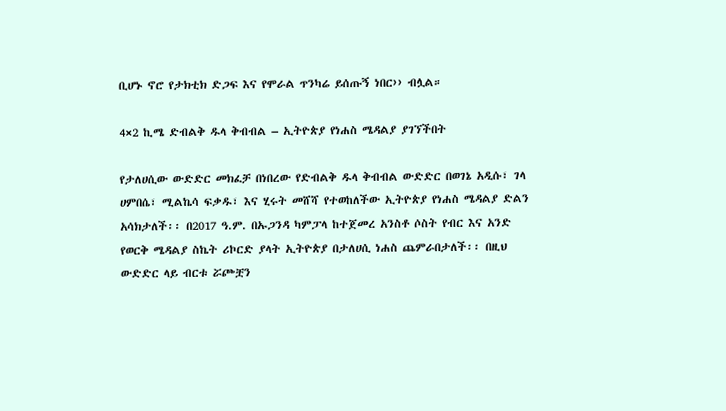ቢሆኑ ኖሮ የታክቲክ ድጋፍ እና የሞራል ጥንካሬ ይሰጡኝ ነበር›› ብሏል።

4×2 ኪሜ ድብልቅ ዱላ ቅብብል – ኢትዮጵያ የነሐስ ሜዳልያ ያገኘችበት

የታለሀሲው ውድድር መክፈቻ በነበረው የድብልቅ ዱላ ቅብብል ውድድር በወገኔ አዲሱ፣ ገላ ሀምበሴ፣ ሚልኬሳ ፍቃዱ፣ እና ሂሩት መሸሻ የተወከለችው ኢትዮጵያ የነሐስ ሜዳልያ ድልን አሳክታለች፡፡ በ2017 ዓ.ም. በኡጋንዳ ካምፓላ ከተጀመረ አንስቶ ሶስት የብር እና አንድ የወርቅ ሜዳልያ ስኬት ሪኮርድ ያላት ኢትዮጵያ በታለሀሲ ነሐስ ጨምራበታለች፡፡ በዚህ ውድድር ላይ ብርቱ ሯጮቿን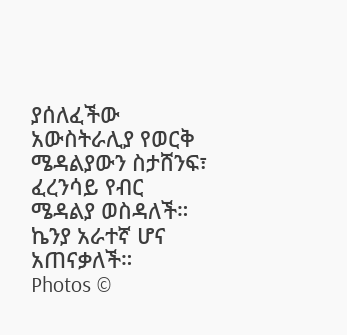ያሰለፈችው አውስትራሊያ የወርቅ ሜዳልያውን ስታሸንፍ፣ ፈረንሳይ የብር ሜዳልያ ወስዳለች። ኬንያ አራተኛ ሆና አጠናቃለች።
Photos ©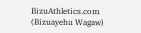BizuAthletics.com (Bizuayehu Wagaw)